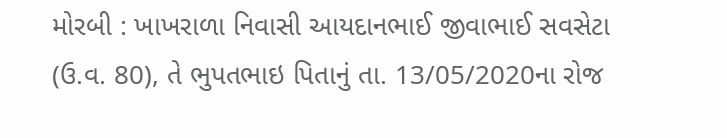મોરબી : ખાખરાળા નિવાસી આયદાનભાઈ જીવાભાઈ સવસેટા (ઉ.વ. 80), તે ભુપતભાઇ પિતાનું તા. 13/05/2020ના રોજ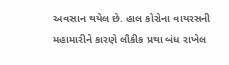અવસાન થયેલ છે. હાલ કોરોના વાયરસની મહામારીને કારણે લૌકીક પ્રથા બંધ રાખેલ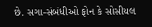છે. સગા-સંબંધીઓ ફોન કે સોસીયલ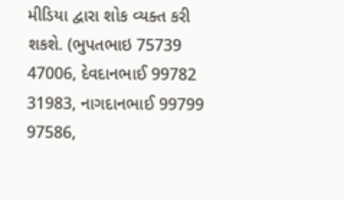મીડિયા દ્વારા શોક વ્યક્ત કરી શકશે. (ભુપતભાઇ 75739 47006, દેવદાનભાઈ 99782 31983, નાગદાનભાઈ 99799 97586,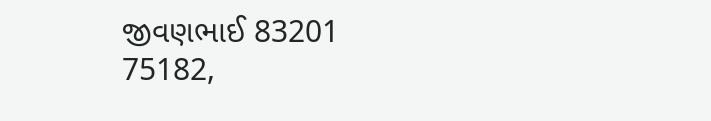જીવણભાઈ 83201 75182,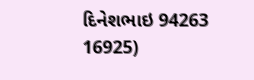દિનેશભાઇ 94263 16925)